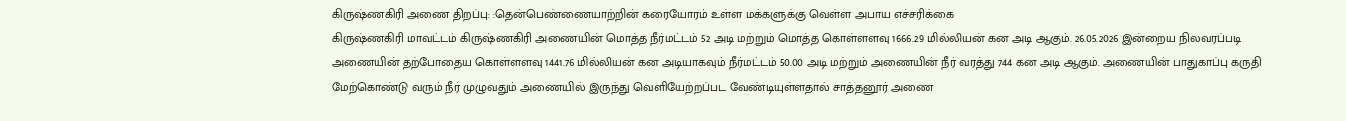கிருஷ்ணகிரி அணை திறப்பு: :தென்பெண்ணையாற்றின் கரையோரம் உள்ள மக்களுக்கு வெள்ள அபாய எச்சரிக்கை
கிருஷ்ணகிரி மாவட்டம் கிருஷ்ணகிரி அணையின் மொத்த நீர்மட்டம் 52 அடி மற்றும் மொத்த கொள்ளளவு 1666.29 மில்லியன் கன அடி ஆகும். 26.05.2026 இன்றைய நிலவரப்படி அணையின் தற்போதைய கொள்ளளவு 1441.76 மில்லியன் கன அடியாகவும் நீர்மட்டம் 50.00 அடி மற்றும் அணையின் நீர் வரத்து 744 கன அடி ஆகும். அணையின் பாதுகாப்பு கருதி மேற்கொண்டு வரும் நீர் முழுவதும் அணையில் இருந்து வெளியேற்றப்பட வேண்டியுள்ளதால் சாத்தனூர் அணை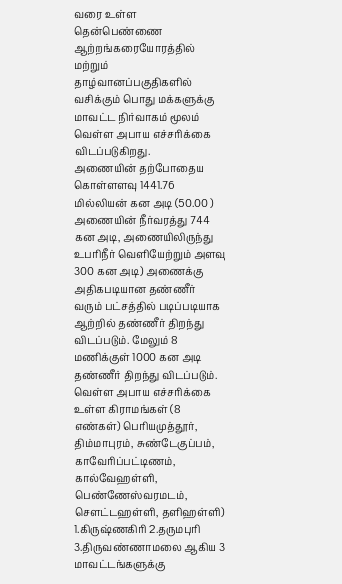வரை உள்ள தென்பெண்ணை ஆற்றங்கரையோரத்தில் மற்றும் தாழ்வானப்பகுதிகளில் வசிக்கும் பொது மக்களுக்கு மாவட்ட நிர்வாகம் மூலம் வெள்ள அபாய எச்சரிக்கை விடப்படுகிறது.
அணையின் தற்போதைய கொள்ளளவு 1441.76 மில்லியன் கன அடி (50.00 )
அணையின் நீர்வரத்து 744 கன அடி, அணையிலிருந்து உபரிநீர் வெளியேற்றும் அளவு 300 கன அடி) அணைக்கு அதிகபடியான தண்ணீர் வரும் பட்சத்தில் படிப்படியாக ஆற்றில் தண்ணீர் திறந்து விடப்படும். மேலும் 8 மணிக்குள் 1000 கன அடி தண்ணீர் திறந்து விடப்படும்.
வெள்ள அபாய எச்சரிக்கை உள்ள கிராமங்கள் (8 எண்கள்) பெரியமுத்தூர், திம்மாபுரம், சுண்டேகுப்பம், காவேரிப்பட்டிணம், கால்வேஹள்ளி, பெண்ணேஸ்வரமடம், சௌட்டஹள்ளி, தளிஹள்ளி)
1.கிருஷ்ணகிரி 2.தருமபுரி 3.திருவண்ணாமலை ஆகிய 3 மாவட்டங்களுக்கு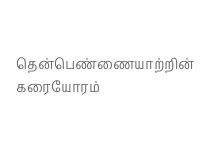தென்பெண்ணையாற்றின் கரையோரம்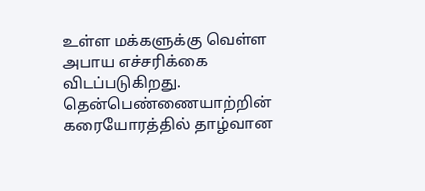உள்ள மக்களுக்கு வெள்ள அபாய எச்சரிக்கை விடப்படுகிறது.
தென்பெண்ணையாற்றின் கரையோரத்தில் தாழ்வான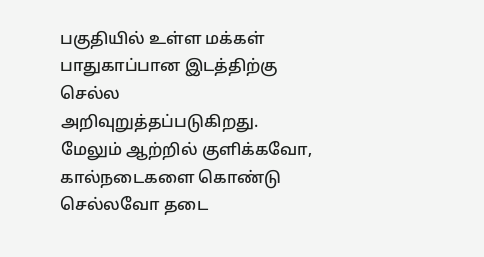பகுதியில் உள்ள மக்கள் பாதுகாப்பான இடத்திற்கு செல்ல அறிவுறுத்தப்படுகிறது. மேலும் ஆற்றில் குளிக்கவோ, கால்நடைகளை கொண்டு செல்லவோ தடை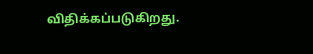விதிக்கப்படுகிறது.